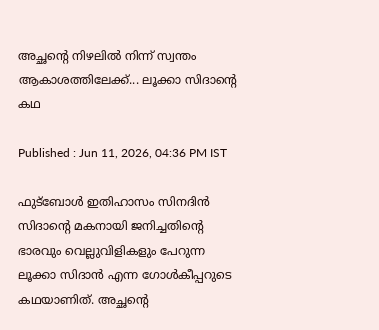അച്ഛന്റെ നിഴലിൽ നിന്ന് സ്വന്തം ആകാശത്തിലേക്ക്... ലൂക്കാ സിദാന്റെ കഥ

Published : Jun 11, 2026, 04:36 PM IST

ഫുട്ബോൾ ഇതിഹാസം സിനദിൻ സിദാന്‍റെ മകനായി ജനിച്ചതിന്‍റെ ഭാരവും വെല്ലുവിളികളും പേറുന്ന ലൂക്കാ സിദാൻ എന്ന ഗോൾകീപ്പറുടെ കഥയാണിത്. അച്ഛന്‍റെ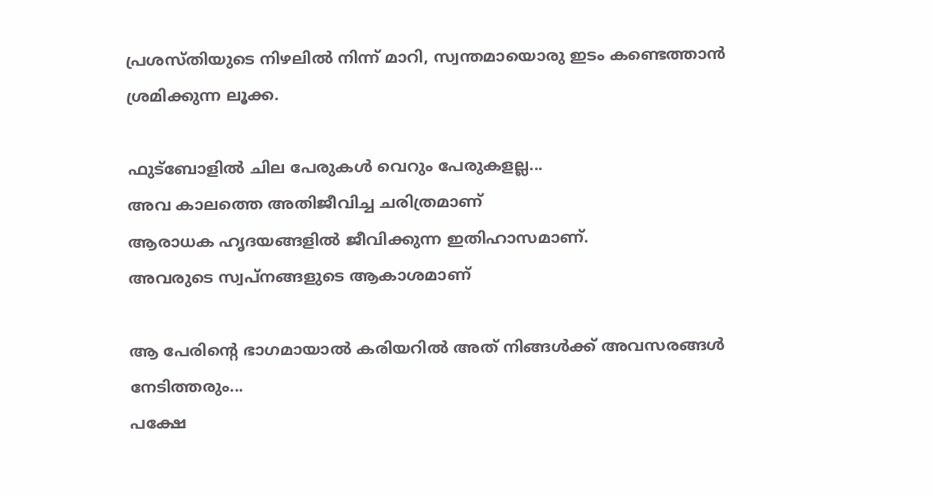പ്രശസ്തിയുടെ നിഴലിൽ നിന്ന് മാറി, സ്വന്തമായൊരു ഇടം കണ്ടെത്താൻ ശ്രമിക്കുന്ന ലൂക്ക.

ഫുട്ബോളിൽ ചില പേരുകൾ വെറും പേരുകളല്ല...
അവ കാലത്തെ അതിജീവിച്ച ചരിത്രമാണ്
ആരാധക ഹൃദയങ്ങളിൽ ജീവിക്കുന്ന ഇതിഹാസമാണ്.
അവരുടെ സ്വപ്നങ്ങളുടെ ആകാശമാണ്

ആ പേരിന്‍റെ ഭാഗമായാല്‍ കരിയറില്‍ അത് നിങ്ങൾക്ക് അവസരങ്ങൾ നേടിത്തരും...
പക്ഷേ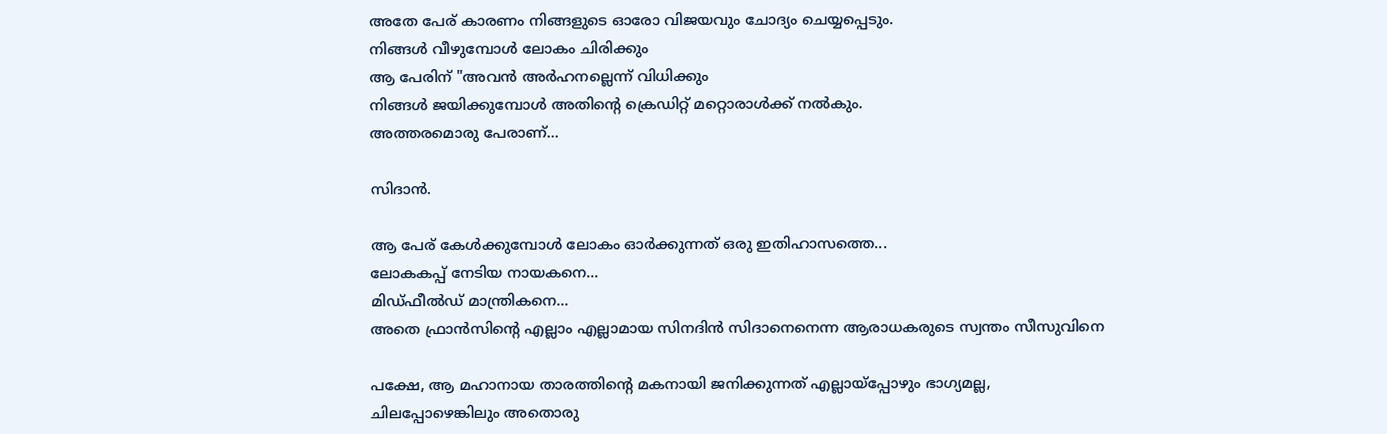അതേ പേര് കാരണം നിങ്ങളുടെ ഓരോ വിജയവും ചോദ്യം ചെയ്യപ്പെടും.
നിങ്ങൾ വീഴുമ്പോൾ ലോകം ചിരിക്കും
ആ പേരിന് "അവൻ അർഹനല്ലെന്ന് വിധിക്കും
നിങ്ങൾ ജയിക്കുമ്പോൾ അതിന്റെ ക്രെഡിറ്റ് മറ്റൊരാൾക്ക് നൽകും.
അത്തരമൊരു പേരാണ്...

സിദാൻ.

ആ പേര് കേൾക്കുമ്പോൾ ലോകം ഓർക്കുന്നത് ഒരു ഇതിഹാസത്തെ...
ലോകകപ്പ് നേടിയ നായകനെ...
മിഡ്ഫീൽഡ് മാന്ത്രികനെ...
അതെ ഫ്രാന്‍സിന്‍റെ എല്ലാം എല്ലാമായ സിനദിൻ സിദാനെനെന്ന ആരാധകരുടെ സ്വന്തം സീസുവിനെ

പക്ഷേ, ആ മഹാനായ താരത്തിന്റെ മകനായി ജനിക്കുന്നത് എല്ലായ്പ്പോഴും ഭാഗ്യമല്ല,
ചിലപ്പോഴെങ്കിലും അതൊരു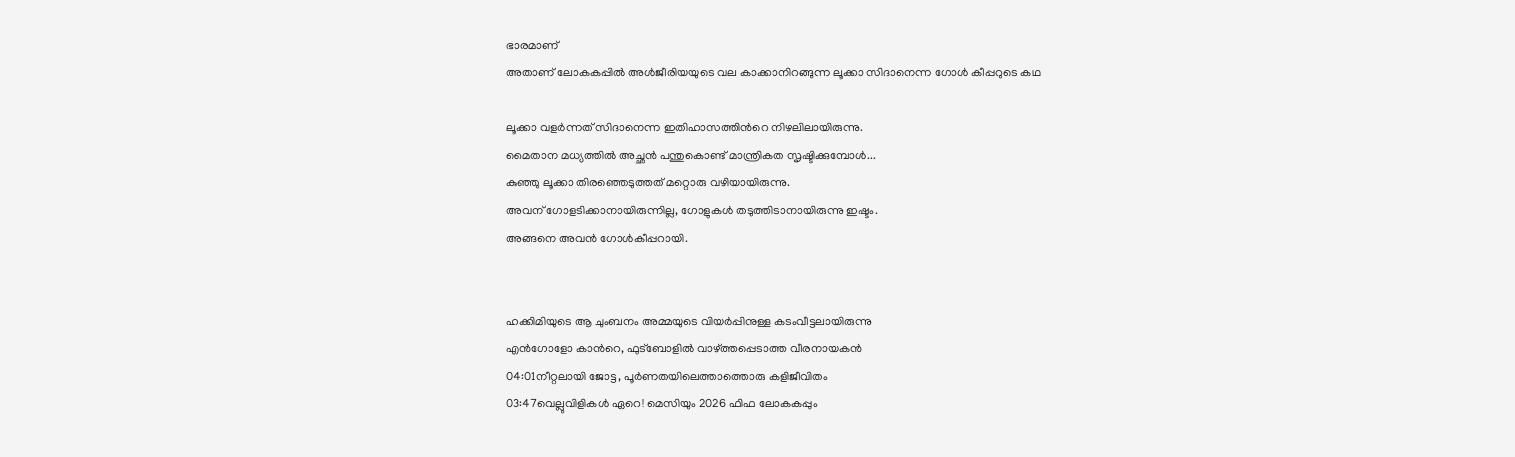ഭാരമാണ്
അതാണ് ലോകകപ്പില്‍ അൾജീരിയയുടെ വല കാക്കാനിറങ്ങുന്ന ലൂക്കാ സിദാനെന്ന ഗോള്‍ കീപ്പറുടെ കഥ

ലൂക്കാ വളർന്നത് സിദാനെന്ന ഇതിഹാസത്തിന്‍റെ നിഴലിലായിരുന്നു.
മൈതാന മധ്യത്തിൽ അച്ഛൻ പന്തുകൊണ്ട് മാന്ത്രികത സൃഷ്ടിക്കുമ്പോൾ...
കുഞ്ഞു ലൂക്കാ തിരഞ്ഞെടുത്തത് മറ്റൊരു വഴിയായിരുന്നു.
അവന് ഗോളടിക്കാനായിരുന്നില്ല, ഗോളുകൾ തടുത്തിടാനായിരുന്നു ഇഷ്ടം.
അങ്ങനെ അവൻ ഗോൾകീപ്പറായി.


ഹക്കിമിയുടെ ആ ചുംബനം അമ്മയുടെ വിയർപ്പിനുള്ള കടംവീട്ടലായിരുന്നു
എന്‍ഗോളോ കാന്‍റെ, ഫുട്ബോളില്‍ വാഴ്ത്തപ്പെടാത്ത വീരനായകൻ
04:01നീറ്റലായി ജോട്ട, പൂർണതയിലെത്താത്തൊരു കളിജീവിതം
03:47വെല്ലുവിളികള്‍ ഏറെ! മെസിയും 2026 ഫിഫ ലോകകപ്പും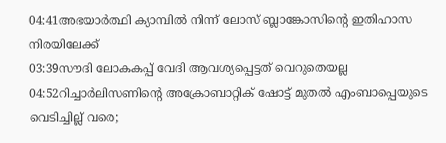04:41അഭയാര്‍ത്ഥി ക്യാമ്പില്‍ നിന്ന് ലോസ് ബ്ലാങ്കോസിന്റെ ഇതിഹാസ നിരയിലേക്ക്
03:39സൗദി ലോകകപ്പ് വേദി ആവശ്യപ്പെട്ടത് വെറുതെയല്ല
04:52റിച്ചാര്‍ലിസണിന്റെ അക്രോബാറ്റിക് ഷോട്ട് മുതൽ എംബാപ്പെയുടെ വെടിച്ചില്ല് വരെ;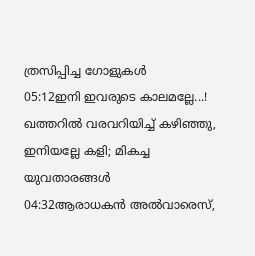ത്രസിപ്പിച്ച ഗോളുകൾ
05:12ഇനി ഇവരുടെ കാലമല്ലേ...! ഖത്തറിൽ വരവറിയിച്ച് കഴിഞ്ഞു, ഇനിയല്ലേ കളി; മികച്ച യുവതാരങ്ങൾ
04:32ആരാധകൻ അൽവാരെസ്,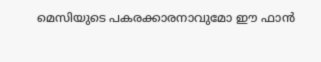മെസിയുടെ പകരക്കാരനാവുമോ ഈ ഫാൻ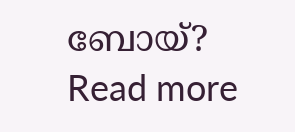ബോയ്?
Read more